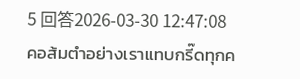5 回答2026-03-30 12:47:08
คอส้มตำอย่างเราแทบกรี๊ดทุกค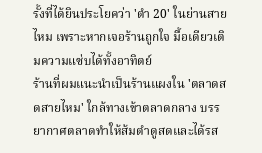รั้งที่ได้ยินประโยคว่า 'ตำ 20' ในย่านสายไหม เพราะหากเจอร้านถูกใจ มื้อเดียวเติมความแซ่บได้ทั้งอาทิตย์
ร้านที่ผมแนะนำเป็นร้านแผงใน 'ตลาดสดสายไหม' ใกล้ทางเข้าตลาดกลาง บรรยากาศตลาดทำให้ส้มตำดูสดและได้รส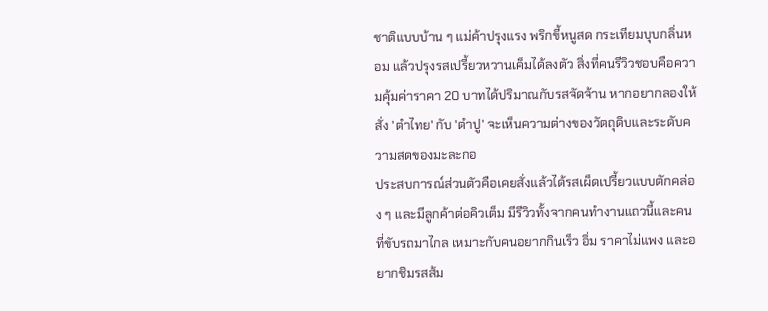ชาติแบบบ้าน ๆ แม่ค้าปรุงแรง พริกขี้หนูสด กระเทียมบุบกลิ่นหอม แล้วปรุงรสเปรี้ยวหวานเค็มได้ลงตัว สิ่งที่คนรีวิวชอบคือความคุ้มค่าราคา 20 บาทได้ปริมาณกับรสจัดจ้าน หากอยากลองให้สั่ง 'ตำไทย' กับ 'ตำปู' จะเห็นความต่างของวัตถุดิบและระดับความสดของมะละกอ
ประสบการณ์ส่วนตัวคือเคยสั่งแล้วได้รสเผ็ดเปรี้ยวแบบตักคล่อง ๆ และมีลูกค้าต่อคิวเต็ม มีรีวิวทั้งจากคนทำงานแถวนี้และคนที่ขับรถมาไกล เหมาะกับคนอยากกินเร็ว อิ่ม ราคาไม่แพง และอยากชิมรสส้ม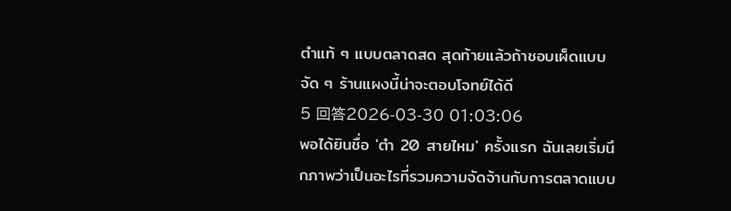ตำแท้ ๆ แบบตลาดสด สุดท้ายแล้วถ้าชอบเผ็ดแบบจัด ๆ ร้านแผงนี้น่าจะตอบโจทย์ได้ดี
5 回答2026-03-30 01:03:06
พอได้ยินชื่อ 'ตำ 20 สายไหม' ครั้งแรก ฉันเลยเริ่มนึกภาพว่าเป็นอะไรที่รวมความจัดจ้านกับการตลาดแบบ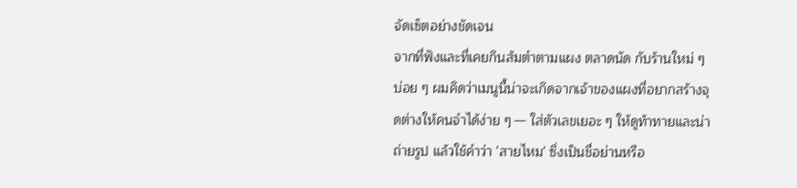จัดเซ็ตอย่างชัดเจน
จากที่ฟังและที่เคยกินส้มตำตามแผง ตลาดนัด กับร้านใหม่ ๆ บ่อย ๆ ผมคิดว่าเมนูนี้น่าจะเกิดจากเจ้าของแผงที่อยากสร้างจุดต่างให้คนจำได้ง่าย ๆ — ใส่ตัวเลขเยอะ ๆ ให้ดูท้าทายและน่าถ่ายรูป แล้วใช้คำว่า 'สายไหม' ซึ่งเป็นชื่อย่านหรือ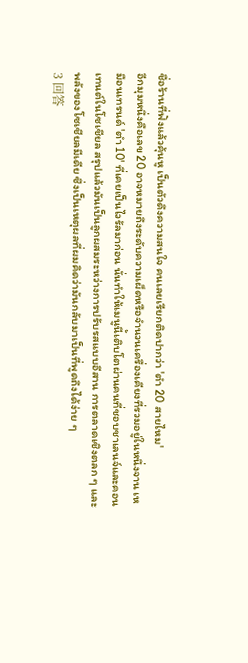ชื่อร้านที่ฟังแล้วคุ้นหู เป็นตัวดึงความสนใจ คนเลยเรียกติดปากว่า 'ตำ 20 สายไหม'
อีกมุมหนึ่งคือเลข 20 อาจหมายถึงระดับความเผ็ดหรือจำนวนเครื่องเคียงที่รวมอยู่ในหนึ่งจาน เหมือนเทรนด์ 'ตำ 10' ที่เคยเป็นไวรัลมาก่อน นั่นทำให้เมนูนี้เติบโตผ่านคนที่ชอบชาเลนจ์และคอนเทนต์ในโซเชียล สรุปแล้วมันเป็นลูกผสมระหว่างการปรับรสแบบอีสาน การตลาดเชิงตลก ๆ และพลังของโซเชียลมีเดีย ซึ่งเป็นเหตุผลที่ผมคิดว่ามันกลับมาเป็นที่พูดถึงได้ง่าย ๆ
3 回答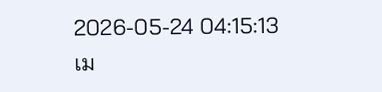2026-05-24 04:15:13
เม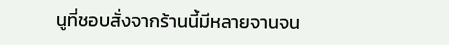นูที่ชอบสั่งจากร้านนี้มีหลายจานจน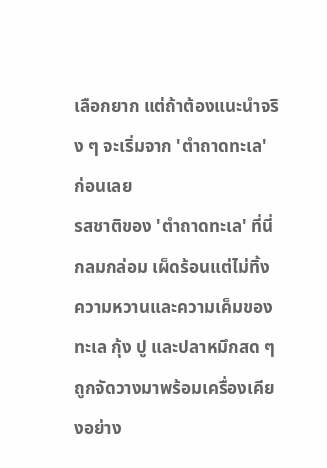เลือกยาก แต่ถ้าต้องแนะนำจริง ๆ จะเริ่มจาก 'ตำถาดทะเล' ก่อนเลย
รสชาติของ 'ตำถาดทะเล' ที่นี่กลมกล่อม เผ็ดร้อนแต่ไม่ทิ้งความหวานและความเค็มของทะเล กุ้ง ปู และปลาหมึกสด ๆ ถูกจัดวางมาพร้อมเครื่องเคียงอย่าง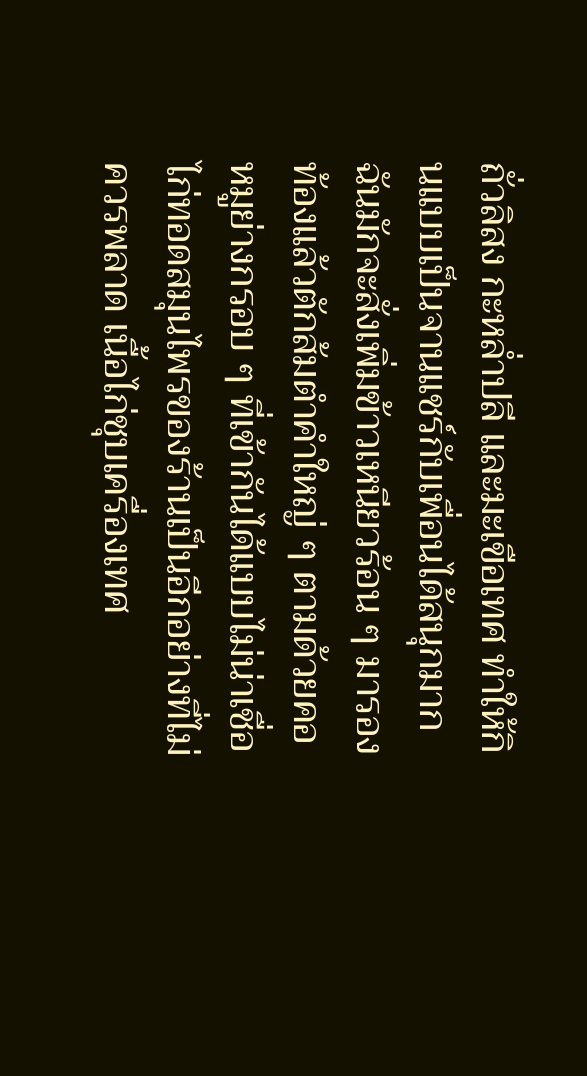ถั่วลิสง กะหล่ำปลี และมะเขือเทศ ทำให้กินแบบเป็นจานแชร์กับเพื่อนได้สนุกมาก ฉันมักจะสั่งเพิ่มข้าวเหนียวร้อน ๆ มารองท้องแล้วตักส้มตำคำใหญ่ ๆ ตามด้วยคอหมูย่างกรอบ ๆ ที่เข้ากันได้แบบไม่น่าเชื่อ
ไก่ทอดสมุนไพรของร้านเป็นอีกอย่างที่ไม่ควรพลาด เนื้อไก่ชุบเครื่องเทศ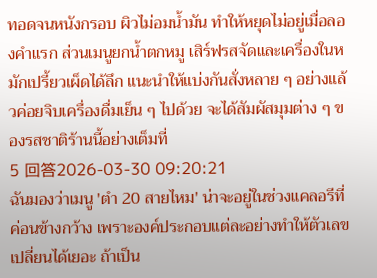ทอดจนหนังกรอบ ผิวไม่อมน้ำมัน ทำให้หยุดไม่อยู่เมื่อลองคำแรก ส่วนเมนูยกน้ำตกหมู เสิร์ฟรสจัดและเครื่องในหมักเปรี้ยวเผ็ดได้ลึก แนะนำให้แบ่งกันสั่งหลาย ๆ อย่างแล้วค่อยจิบเครื่องดื่มเย็น ๆ ไปด้วย จะได้สัมผัสมุมต่าง ๆ ของรสชาติร้านนี้อย่างเต็มที่
5 回答2026-03-30 09:20:21
ฉันมองว่าเมนู 'ตำ 20 สายไหม' น่าจะอยู่ในช่วงแคลอรีที่ค่อนข้างกว้าง เพราะองค์ประกอบแต่ละอย่างทำให้ตัวเลขเปลี่ยนได้เยอะ ถ้าเป็น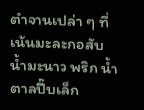ตำจานเปล่า ๆ ที่เน้นมะละกอสับ น้ำมะนาว พริก น้ำตาลปี๊บเล็ก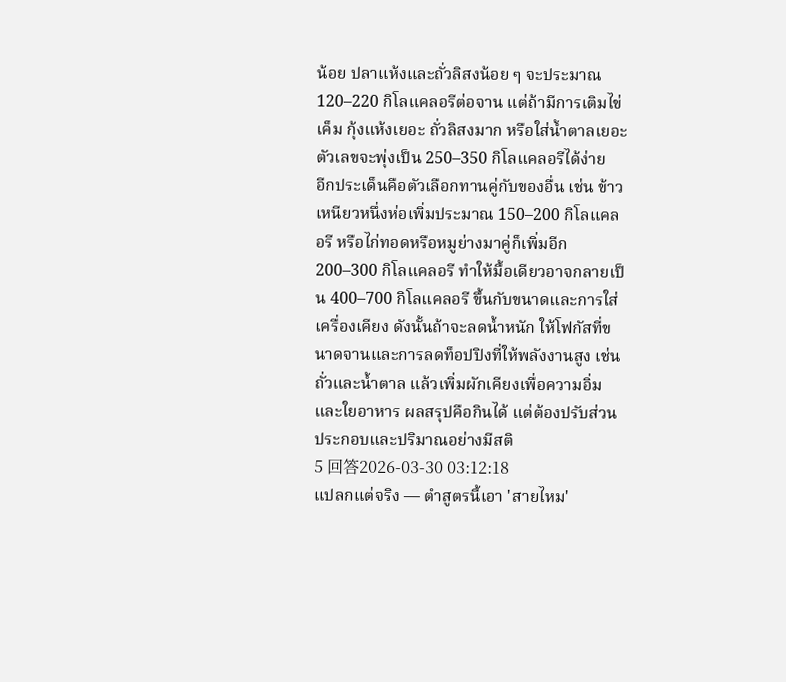น้อย ปลาแห้งและถั่วลิสงน้อย ๆ จะประมาณ 120–220 กิโลแคลอรีต่อจาน แต่ถ้ามีการเติมไข่เค็ม กุ้งแห้งเยอะ ถั่วลิสงมาก หรือใส่น้ำตาลเยอะ ตัวเลขจะพุ่งเป็น 250–350 กิโลแคลอรีได้ง่าย
อีกประเด็นคือตัวเลือกทานคู่กับของอื่น เช่น ข้าวเหนียวหนึ่งห่อเพิ่มประมาณ 150–200 กิโลแคลอรี หรือไก่ทอดหรือหมูย่างมาคู่ก็เพิ่มอีก 200–300 กิโลแคลอรี ทำให้มื้อเดียวอาจกลายเป็น 400–700 กิโลแคลอรี ขึ้นกับขนาดและการใส่เครื่องเคียง ดังนั้นถ้าจะลดน้ำหนัก ให้โฟกัสที่ขนาดจานและการลดท็อปปิงที่ให้พลังงานสูง เช่น ถั่วและน้ำตาล แล้วเพิ่มผักเคียงเพื่อความอิ่มและใยอาหาร ผลสรุปคือกินได้ แต่ต้องปรับส่วนประกอบและปริมาณอย่างมีสติ
5 回答2026-03-30 03:12:18
แปลกแต่จริง — ตำสูตรนี้เอา 'สายไหม'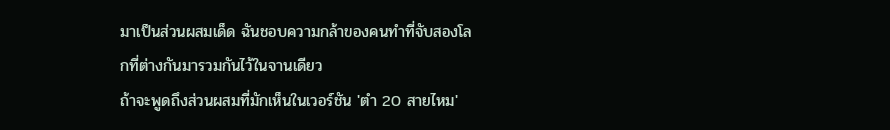มาเป็นส่วนผสมเด็ด ฉันชอบความกล้าของคนทำที่จับสองโลกที่ต่างกันมารวมกันไว้ในจานเดียว
ถ้าจะพูดถึงส่วนผสมที่มักเห็นในเวอร์ชัน 'ตำ 20 สายไหม'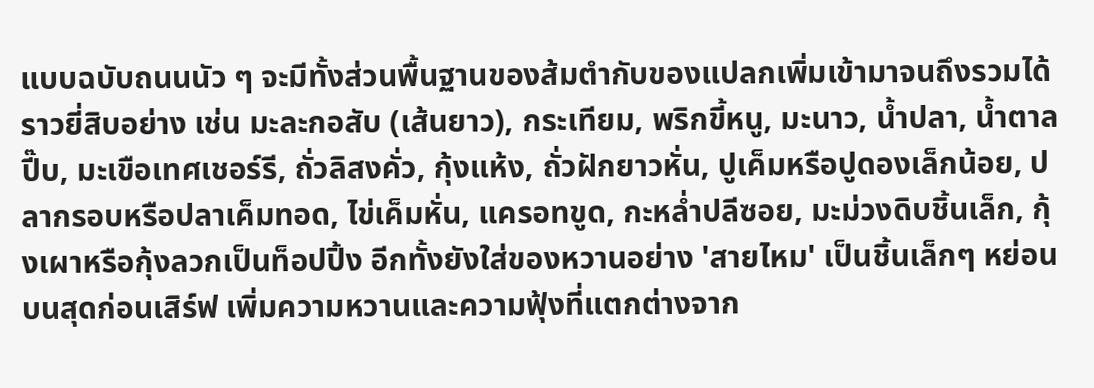แบบฉบับถนนนัว ๆ จะมีทั้งส่วนพื้นฐานของส้มตำกับของแปลกเพิ่มเข้ามาจนถึงรวมได้ราวยี่สิบอย่าง เช่น มะละกอสับ (เส้นยาว), กระเทียม, พริกขี้หนู, มะนาว, น้ำปลา, น้ำตาลปี๊บ, มะเขือเทศเชอร์รี, ถั่วลิสงคั่ว, กุ้งแห้ง, ถั่วฝักยาวหั่น, ปูเค็มหรือปูดองเล็กน้อย, ปลากรอบหรือปลาเค็มทอด, ไข่เค็มหั่น, แครอทขูด, กะหล่ำปลีซอย, มะม่วงดิบชิ้นเล็ก, กุ้งเผาหรือกุ้งลวกเป็นท็อปปิ้ง อีกทั้งยังใส่ของหวานอย่าง 'สายไหม' เป็นชิ้นเล็กๆ หย่อนบนสุดก่อนเสิร์ฟ เพิ่มความหวานและความฟุ้งที่แตกต่างจาก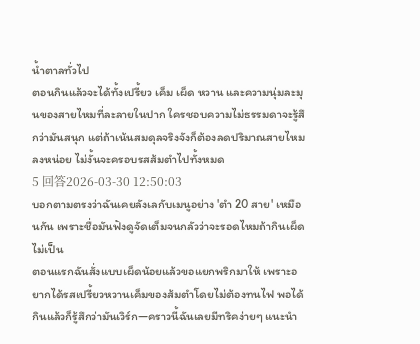น้ำตาลทั่วไป
ตอนกินแล้วจะได้ทั้งเปรี้ยว เค็ม เผ็ด หวาน และความนุ่มละมุนของสายไหมที่ละลายในปาก ใครชอบความไม่ธรรมดาจะรู้สึกว่ามันสนุก แต่ถ้าเน้นสมดุลจริงจังก็ต้องลดปริมาณสายไหมลงหน่อย ไม่งั้นจะครอบรสส้มตำไปทั้งหมด
5 回答2026-03-30 12:50:03
บอกตามตรงว่าฉันเคยลังเลกับเมนูอย่าง 'ตำ 20 สาย' เหมือนกัน เพราะชื่อมันฟังดูจัดเต็มจนกลัวว่าจะรอดไหมถ้ากินเผ็ดไม่เป็น
ตอนแรกฉันสั่งแบบเผ็ดน้อยแล้วขอแยกพริกมาให้ เพราะอยากได้รสเปรี้ยวหวานเค็มของส้มตำโดยไม่ต้องทนไฟ พอได้กินแล้วก็รู้สึกว่ามันเวิร์ก—คราวนี้ฉันเลยมีทริคง่ายๆ แนะนำ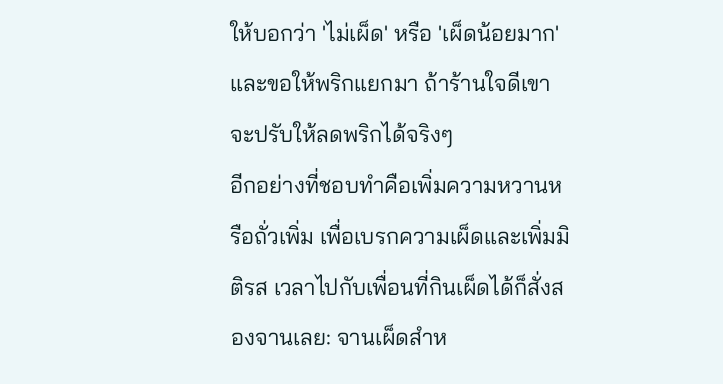ให้บอกว่า 'ไม่เผ็ด' หรือ 'เผ็ดน้อยมาก' และขอให้พริกแยกมา ถ้าร้านใจดีเขาจะปรับให้ลดพริกได้จริงๆ
อีกอย่างที่ชอบทำคือเพิ่มความหวานหรือถั่วเพิ่ม เพื่อเบรกความเผ็ดและเพิ่มมิติรส เวลาไปกับเพื่อนที่กินเผ็ดได้ก็สั่งสองจานเลย: จานเผ็ดสำห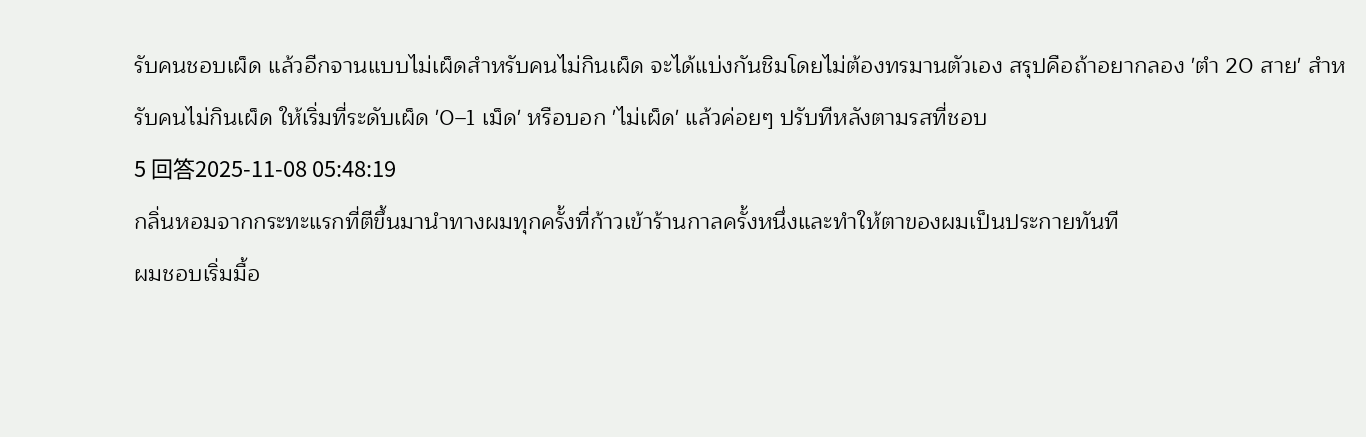รับคนชอบเผ็ด แล้วอีกจานแบบไม่เผ็ดสำหรับคนไม่กินเผ็ด จะได้แบ่งกันชิมโดยไม่ต้องทรมานตัวเอง สรุปคือถ้าอยากลอง 'ตำ 20 สาย' สำหรับคนไม่กินเผ็ด ให้เริ่มที่ระดับเผ็ด '0–1 เม็ด' หรือบอก 'ไม่เผ็ด' แล้วค่อยๆ ปรับทีหลังตามรสที่ชอบ
5 回答2025-11-08 05:48:19
กลิ่นหอมจากกระทะแรกที่ตีขึ้นมานำทางผมทุกครั้งที่ก้าวเข้าร้านกาลครั้งหนึ่งและทำให้ตาของผมเป็นประกายทันที
ผมชอบเริ่มมื้อ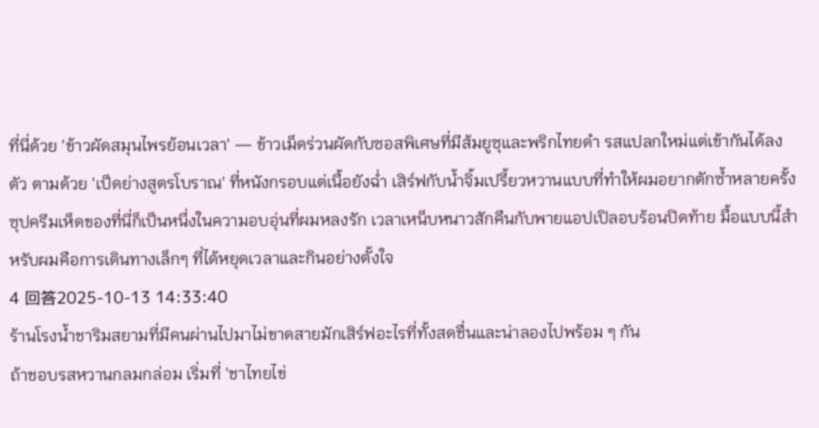ที่นี่ด้วย 'ข้าวผัดสมุนไพรย้อนเวลา' — ข้าวเม็ดร่วนผัดกับซอสพิเศษที่มีส้มยูซุและพริกไทยดำ รสแปลกใหม่แต่เข้ากันได้ลงตัว ตามด้วย 'เป็ดย่างสูตรโบราณ' ที่หนังกรอบแต่เนื้อยังฉ่ำ เสิร์ฟกับน้ำจิ้มเปรี้ยวหวานแบบที่ทำให้ผมอยากตักซ้ำหลายครั้ง
ซุปครีมเห็ดของที่นี่ก็เป็นหนึ่งในความอบอุ่นที่ผมหลงรัก เวลาเหน็บหนาวสักคืนกับพายแอปเปิลอบร้อนปิดท้าย มื้อแบบนี้สำหรับผมคือการเดินทางเล็กๆ ที่ได้หยุดเวลาและกินอย่างตั้งใจ
4 回答2025-10-13 14:33:40
ร้านโรงน้ำชาริมสยามที่มีคนผ่านไปมาไม่ขาดสายมักเสิร์ฟอะไรที่ทั้งสดชื่นและน่าลองไปพร้อม ๆ กัน
ถ้าชอบรสหวานกลมกล่อม เริ่มที่ 'ชาไทยไข่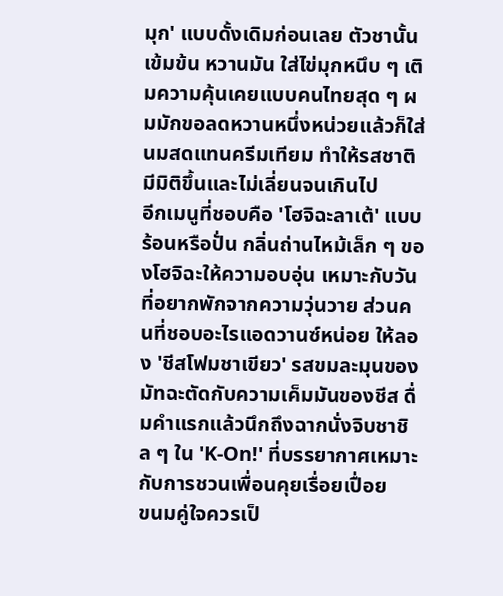มุก' แบบดั้งเดิมก่อนเลย ตัวชานั้นเข้มข้น หวานมัน ใส่ไข่มุกหนึบ ๆ เติมความคุ้นเคยแบบคนไทยสุด ๆ ผมมักขอลดหวานหนึ่งหน่วยแล้วก็ใส่นมสดแทนครีมเทียม ทำให้รสชาติมีมิติขึ้นและไม่เลี่ยนจนเกินไป
อีกเมนูที่ชอบคือ 'โฮจิฉะลาเต้' แบบร้อนหรือปั่น กลิ่นถ่านไหม้เล็ก ๆ ของโฮจิฉะให้ความอบอุ่น เหมาะกับวันที่อยากพักจากความวุ่นวาย ส่วนคนที่ชอบอะไรแอดวานซ์หน่อย ให้ลอง 'ชีสโฟมชาเขียว' รสขมละมุนของมัทฉะตัดกับความเค็มมันของชีส ดื่มคำแรกแล้วนึกถึงฉากนั่งจิบชาชิล ๆ ใน 'K-On!' ที่บรรยากาศเหมาะกับการชวนเพื่อนคุยเรื่อยเปื่อย
ขนมคู่ใจควรเป็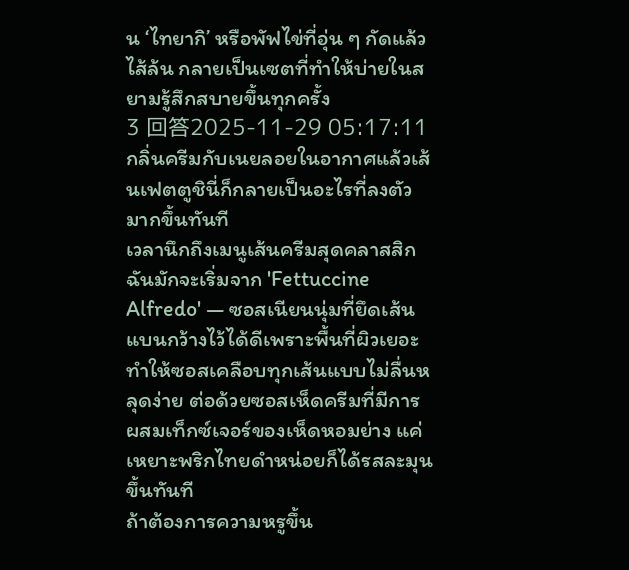น ‘ไทยากิ’ หรือพัฟไข่ที่อุ่น ๆ กัดแล้วไส้ล้น กลายเป็นเซตที่ทำให้บ่ายในสยามรู้สึกสบายขึ้นทุกครั้ง
3 回答2025-11-29 05:17:11
กลิ่นครีมกับเนยลอยในอากาศแล้วเส้นเฟตตูชินี่ก็กลายเป็นอะไรที่ลงตัวมากขึ้นทันที
เวลานึกถึงเมนูเส้นครีมสุดคลาสสิก ฉันมักจะเริ่มจาก 'Fettuccine Alfredo' — ซอสเนียนนุ่มที่ยึดเส้นแบนกว้างไว้ได้ดีเพราะพื้นที่ผิวเยอะ ทำให้ซอสเคลือบทุกเส้นแบบไม่ลื่นหลุดง่าย ต่อด้วยซอสเห็ดครีมที่มีการผสมเท็กซ์เจอร์ของเห็ดหอมย่าง แค่เหยาะพริกไทยดำหน่อยก็ได้รสละมุนขึ้นทันที
ถ้าต้องการความหรูขึ้น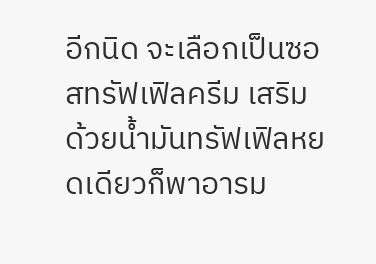อีกนิด จะเลือกเป็นซอสทรัฟเฟิลครีม เสริมด้วยน้ำมันทรัฟเฟิลหยดเดียวก็พาอารม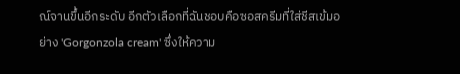ณ์จานขึ้นอีกระดับ อีกตัวเลือกที่ฉันชอบคือซอสครีมที่ใส่ชีสเข้มอย่าง 'Gorgonzola cream' ซึ่งให้ความ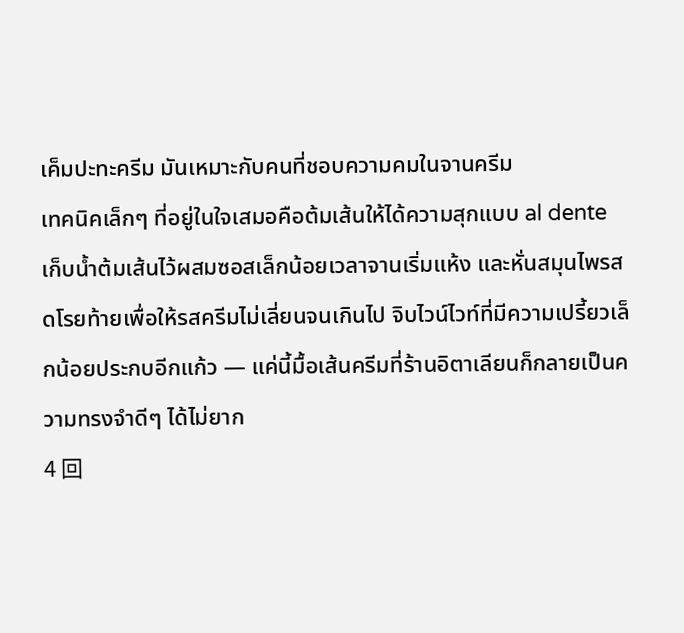เค็มปะทะครีม มันเหมาะกับคนที่ชอบความคมในจานครีม
เทคนิคเล็กๆ ที่อยู่ในใจเสมอคือต้มเส้นให้ได้ความสุกแบบ al dente เก็บน้ำต้มเส้นไว้ผสมซอสเล็กน้อยเวลาจานเริ่มแห้ง และหั่นสมุนไพรสดโรยท้ายเพื่อให้รสครีมไม่เลี่ยนจนเกินไป จิบไวน์ไวท์ที่มีความเปรี้ยวเล็กน้อยประกบอีกแก้ว — แค่นี้มื้อเส้นครีมที่ร้านอิตาเลียนก็กลายเป็นความทรงจำดีๆ ได้ไม่ยาก
4 回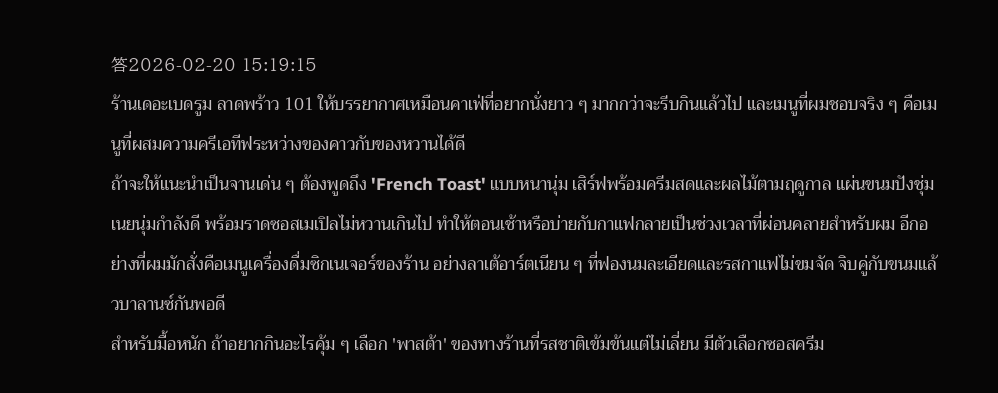答2026-02-20 15:19:15
ร้านเดอะเบดรูม ลาดพร้าว 101 ให้บรรยากาศเหมือนคาเฟ่ที่อยากนั่งยาว ๆ มากกว่าจะรีบกินแล้วไป และเมนูที่ผมชอบจริง ๆ คือเมนูที่ผสมความครีเอทีฟระหว่างของคาวกับของหวานได้ดี
ถ้าจะให้แนะนำเป็นจานเด่น ๆ ต้องพูดถึง 'French Toast' แบบหนานุ่ม เสิร์ฟพร้อมครีมสดและผลไม้ตามฤดูกาล แผ่นขนมปังชุ่มเนยนุ่มกำลังดี พร้อมราดซอสเมเปิลไม่หวานเกินไป ทำให้ตอนเช้าหรือบ่ายกับกาแฟกลายเป็นช่วงเวลาที่ผ่อนคลายสำหรับผม อีกอย่างที่ผมมักสั่งคือเมนูเครื่องดื่มซิกเนเจอร์ของร้าน อย่างลาเต้อาร์ตเนียน ๆ ที่ฟองนมละเอียดและรสกาแฟไม่ขมจัด จิบคู่กับขนมแล้วบาลานซ์กันพอดี
สำหรับมื้อหนัก ถ้าอยากกินอะไรคุ้ม ๆ เลือก 'พาสต้า' ของทางร้านที่รสชาติเข้มข้นแต่ไม่เลี่ยน มีตัวเลือกซอสครีม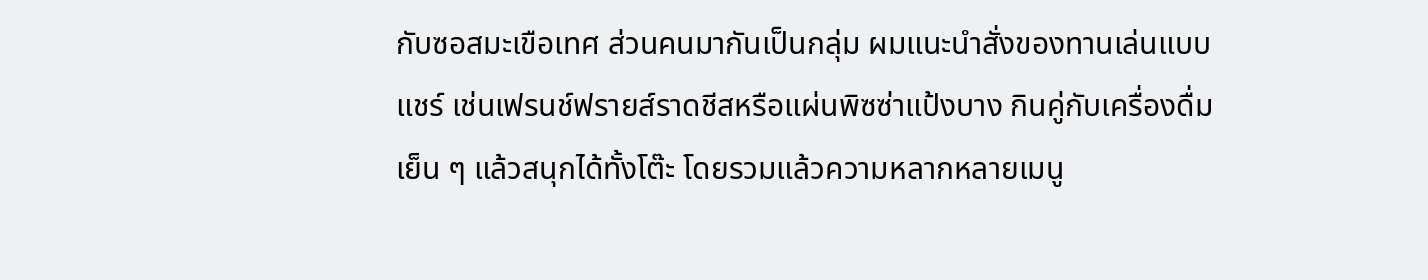กับซอสมะเขือเทศ ส่วนคนมากันเป็นกลุ่ม ผมแนะนำสั่งของทานเล่นแบบแชร์ เช่นเฟรนช์ฟรายส์ราดชีสหรือแผ่นพิซซ่าแป้งบาง กินคู่กับเครื่องดื่มเย็น ๆ แล้วสนุกได้ทั้งโต๊ะ โดยรวมแล้วความหลากหลายเมนู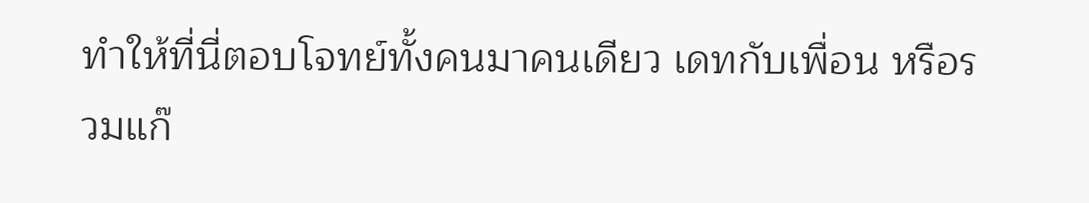ทำให้ที่นี่ตอบโจทย์ทั้งคนมาคนเดียว เดทกับเพื่อน หรือรวมแก๊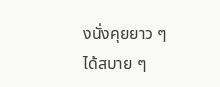งนั่งคุยยาว ๆ ได้สบาย ๆ